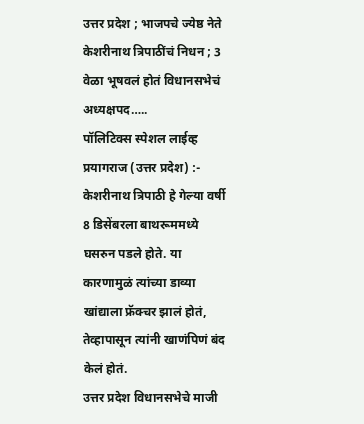उत्तर प्रदेश ; भाजपचे ज्येष्ठ नेते केशरीनाथ त्रिपाठींचं निधन ; 3 वेळा भूषवलं होतं विधानसभेचं अध्यक्षपद…..
पॉलिटिक्स स्पेशल लाईव्ह
प्रयागराज (उत्तर प्रदेश) :- केशरीनाथ त्रिपाठी हे गेल्या वर्षी 8 डिसेंबरला बाथरूममध्ये घसरुन पडले होते. या कारणामुळं त्यांच्या डाव्या खांद्याला फ्रॅक्चर झालं होतं, तेव्हापासून त्यांनी खाणंपिणं बंद केलं होतं.
उत्तर प्रदेश विधानसभेचे माजी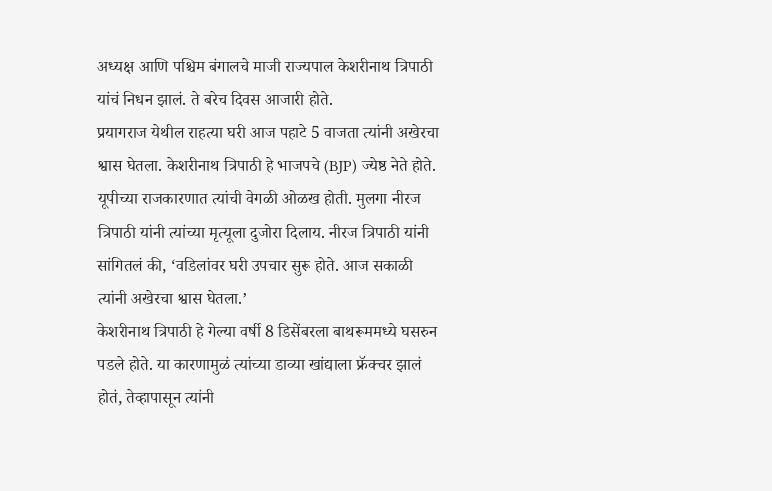अध्यक्ष आणि पश्चिम बंगालचे माजी राज्यपाल केशरीनाथ त्रिपाठी यांचं निधन झालं. ते बरेच दिवस आजारी होते.
प्रयागराज येथील राहत्या घरी आज पहाटे 5 वाजता त्यांनी अखेरचा श्वास घेतला. केशरीनाथ त्रिपाठी हे भाजपचे (BJP) ज्येष्ठ नेते होते. यूपीच्या राजकारणात त्यांची वेगळी ओळख होती. मुलगा नीरज त्रिपाठी यांनी त्यांच्या मृत्यूला दुजोरा दिलाय. नीरज त्रिपाठी यांनी सांगितलं की, ‘वडिलांवर घरी उपचार सुरू होते. आज सकाळी त्यांनी अखेरचा श्वास घेतला.’
केशरीनाथ त्रिपाठी हे गेल्या वर्षी 8 डिसेंबरला बाथरूममध्ये घसरुन पडले होते. या कारणामुळं त्यांच्या डाव्या खांद्याला फ्रॅक्चर झालं होतं, तेव्हापासून त्यांनी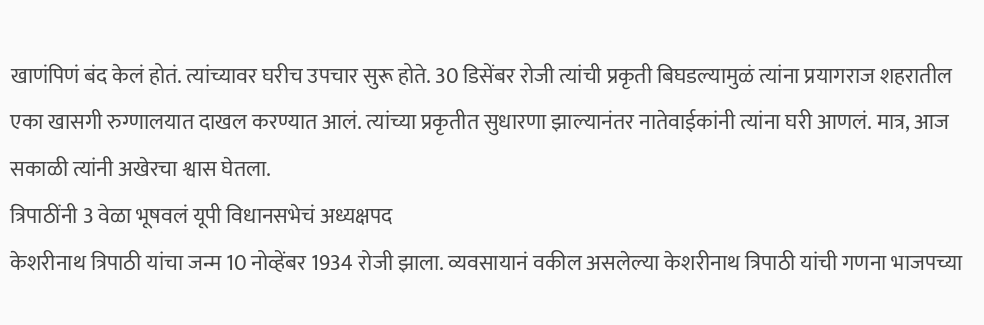खाणंपिणं बंद केलं होतं. त्यांच्यावर घरीच उपचार सुरू होते. 30 डिसेंबर रोजी त्यांची प्रकृती बिघडल्यामुळं त्यांना प्रयागराज शहरातील एका खासगी रुग्णालयात दाखल करण्यात आलं. त्यांच्या प्रकृतीत सुधारणा झाल्यानंतर नातेवाईकांनी त्यांना घरी आणलं. मात्र, आज सकाळी त्यांनी अखेरचा श्वास घेतला.
त्रिपाठींनी 3 वेळा भूषवलं यूपी विधानसभेचं अध्यक्षपद
केशरीनाथ त्रिपाठी यांचा जन्म 10 नोव्हेंबर 1934 रोजी झाला. व्यवसायानं वकील असलेल्या केशरीनाथ त्रिपाठी यांची गणना भाजपच्या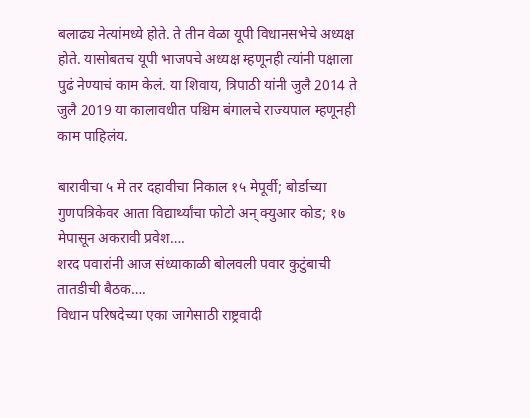बलाढ्य नेत्यांमध्ये होते. ते तीन वेळा यूपी विधानसभेचे अध्यक्ष होते. यासोबतच यूपी भाजपचे अध्यक्ष म्हणूनही त्यांनी पक्षाला पुढं नेण्याचं काम केलं. या शिवाय, त्रिपाठी यांनी जुलै 2014 ते जुलै 2019 या कालावधीत पश्चिम बंगालचे राज्यपाल म्हणूनही काम पाहिलंय.

बारावीचा ५ मे तर दहावीचा निकाल १५ मेपूर्वी; बोर्डाच्या गुणपत्रिकेवर आता विद्यार्थ्यांचा फोटो अन् क्युआर कोड; १७ मेपासून अकरावी प्रवेश….
शरद पवारांनी आज संध्याकाळी बोलवली पवार कुटुंबाची तातडीची बैठक….
विधान परिषदेच्या एका जागेसाठी राष्ट्रवादी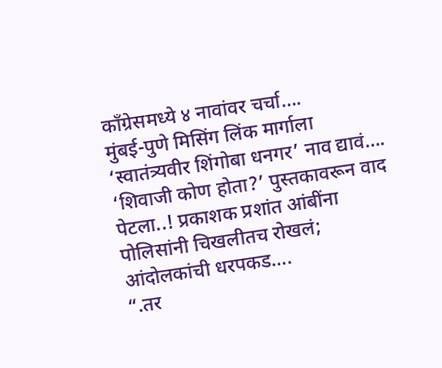काँग्रेसमध्ये ४ नावांवर चर्चा….
मुंबई-पुणे मिसिंग लिंक मार्गाला ‘स्वातंत्र्यवीर शिंगोबा धनगर’ नाव द्यावं….
‘शिवाजी कोण होता?’ पुस्तकावरून वाद पेटला..! प्रकाशक प्रशांत आंबींना पोलिसांनी चिखलीतच रोखलं; आंदोलकांची धरपकड….
“.तर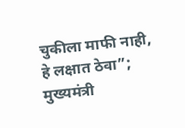चुकीला माफी नाही, हे लक्षात ठेवा”; मुख्यमंत्री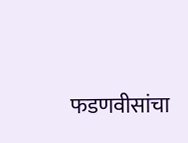फडणवीसांचा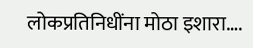लोकप्रतिनिधींना मोठा इशारा….